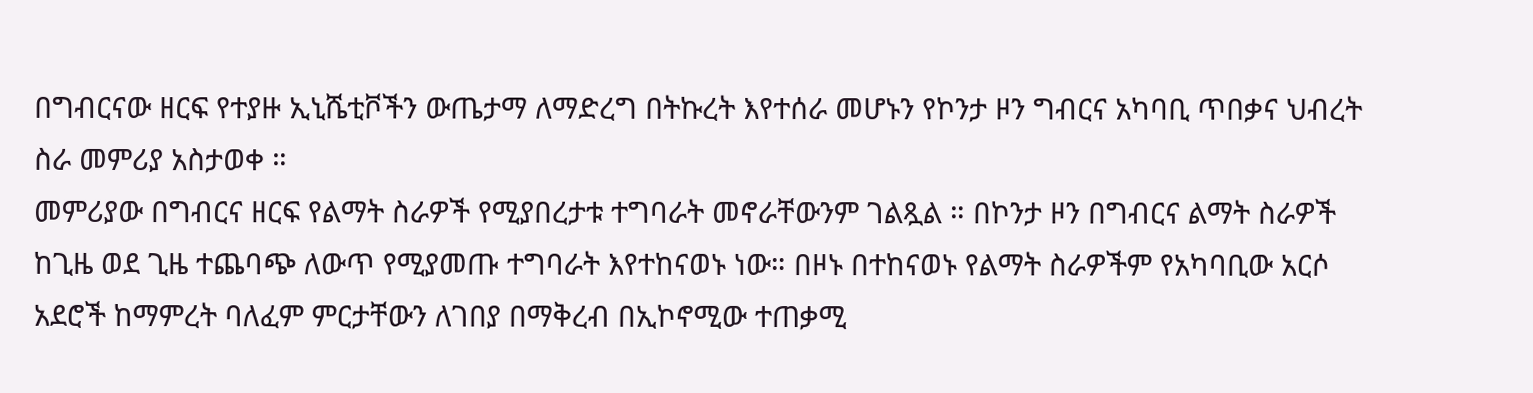በግብርናው ዘርፍ የተያዙ ኢኒሼቲቮችን ውጤታማ ለማድረግ በትኩረት እየተሰራ መሆኑን የኮንታ ዞን ግብርና አካባቢ ጥበቃና ህብረት ስራ መምሪያ አስታወቀ ።
መምሪያው በግብርና ዘርፍ የልማት ስራዎች የሚያበረታቱ ተግባራት መኖራቸውንም ገልጿል ። በኮንታ ዞን በግብርና ልማት ስራዎች ከጊዜ ወደ ጊዜ ተጨባጭ ለውጥ የሚያመጡ ተግባራት እየተከናወኑ ነው። በዞኑ በተከናወኑ የልማት ስራዎችም የአካባቢው አርሶ አደሮች ከማምረት ባለፈም ምርታቸውን ለገበያ በማቅረብ በኢኮኖሚው ተጠቃሚ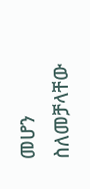መሆን ስለመቻላቸው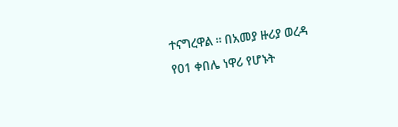ተናግረዋል ። በአመያ ዙሪያ ወረዳ የ01 ቀበሌ ነዋሪ የሆኑት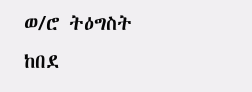ወ/ሮ ትዕግስት ከበደ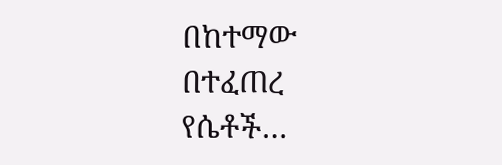በከተማው በተፈጠረ የሴቶች…